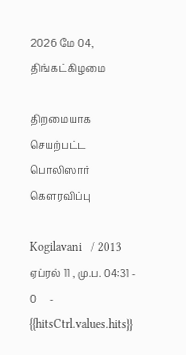2026 மே 04, திங்கட்கிழமை

திறமையாக செயற்பட்ட பொலிஸார் கௌரவிப்பு

Kogilavani   / 2013 ஏப்ரல் 11 , மு.ப. 04:31 - 0     - {{hitsCtrl.values.hits}}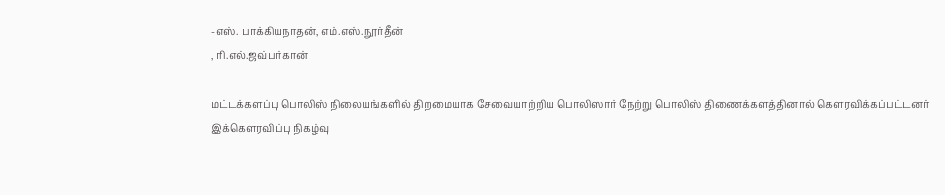-எஸ். பாக்கியநாதன், எம்.எஸ்.நூர்தீன்
, ரி.எல்.ஜவ்பர்கான்

மட்டக்களப்பு பொலிஸ் நிலையங்களில் திறமையாக சேவையாற்றிய பொலிஸார் நேற்று பொலிஸ் திணைக்களத்தினால் கௌரவிக்கப்பட்டனர்
இக்கௌரவிப்பு நிகழ்வு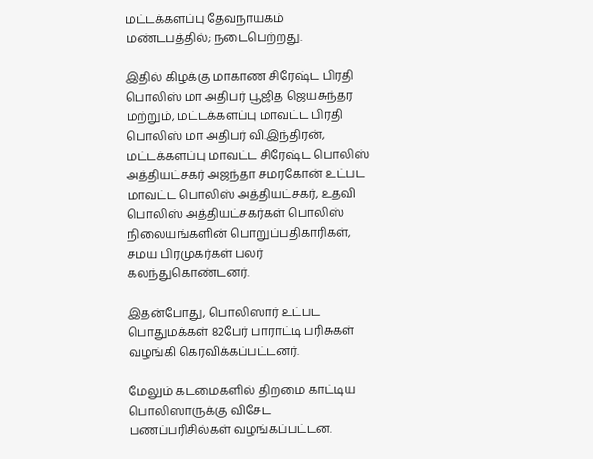மட்டக்களப்பு தேவநாயகம் மண்டபத்தில்; நடைபெற்றது.

இதில் கிழக்கு மாகாண சிரேஷ்ட பிரதி பொலிஸ் மா அதிபர் பூஜித ஜெயசுந்தர மற்றும், மட்டக்களப்பு மாவட்ட பிரதி பொலிஸ் மா அதிபர் வி.இந்திரன், மட்டக்களப்பு மாவட்ட சிரேஷ்ட பொலிஸ் அத்தியட்சகர் அஜந்தா சமரகோன் உட்பட மாவட்ட பொலிஸ் அத்தியட்சகர், உதவி பொலிஸ் அத்தியட்சகர்கள் பொலிஸ் நிலையங்களின் பொறுப்பதிகாரிகள், சமய பிரமுகர்கள் பலர் கலந்துகொண்டனர்.

இதன்போது, பொலிஸார் உட்பட பொதுமக்கள் 82பேர் பாராட்டி பரிசுகள் வழங்கி கெரவிக்கப்பட்டனர்.

மேலும் கடமைகளில் திறமை காட்டிய பொலிஸாருக்கு விசேட பணப்பரிசில்கள் வழங்கப்பட்டன.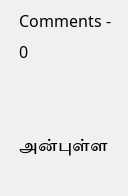Comments - 0


அன்புள்ள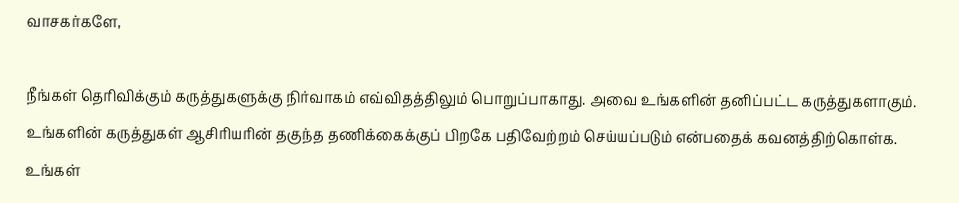வாசகர்களே,

நீங்கள் தெரிவிக்கும் கருத்துகளுக்கு நிர்வாகம் எவ்விதத்திலும் பொறுப்பாகாது. அவை உங்களின் தனிப்பட்ட கருத்துகளாகும். உங்களின் கருத்துகள் ஆசிரியரின் தகுந்த தணிக்கைக்குப் பிறகே பதிவேற்றம் செய்யப்படும் என்பதைக் கவனத்திற்கொள்க. உங்கள்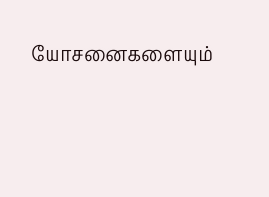யோசனைகளையும்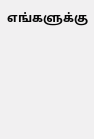எங்களுக்கு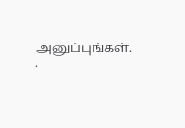அனுப்புங்கள். .